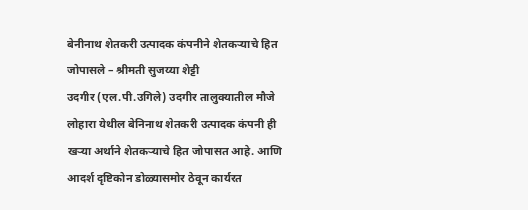बेनीनाथ शेतकरी उत्पादक कंपनीने शेतकऱ्याचे हित जोपासले – श्रीमती सुजय्या शेट्टी
उदगीर (एल.पी.उगिले) उदगीर तालुक्यातील मौजे लोहारा येथील बेनिनाथ शेतकरी उत्पादक कंपनी ही खऱ्या अर्थाने शेतकऱ्याचे हित जोपासत आहे. आणि आदर्श दृष्टिकोन डोळ्यासमोर ठेवून कार्यरत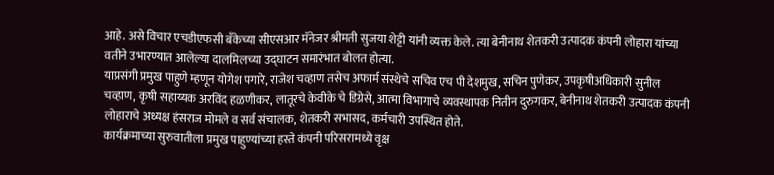आहे. असे विचार एचडीएफसी बँकेच्या सीएसआर मॅनेजर श्रीमती सुजया शेट्टी यांनी व्यक्त केले. त्या बेनीनाथ शेतकरी उत्पादक कंपनी लोहारा यांच्या वतीने उभारण्यात आलेल्या दालमिलच्या उद्घाटन समारंभात बोलत होत्या.
याप्रसंगी प्रमुख पाहुणे म्हणून योगेश पगारे, राजेश चव्हाण तसेच अफार्म संस्थेचे सचिव एच पी देशमुख, सचिन पुणेकर, उपकृषीअधिकारी सुनील चव्हाण, कृषी सहाय्यक अरविंद हळणीकर, लातूरचे केवीके चे डिग्रेसे, आत्मा विभागाचे व्यवस्थापक नितीन दुरुगकर, बेनीनाथ शेतकरी उत्पादक कंपनी लोहाराचे अध्यक्ष हंसराज मोमले व सर्व संचालक, शेतकरी सभासद, कर्मचारी उपस्थित होते.
कार्यक्रमाच्या सुरुवातीला प्रमुख पाहुण्यांच्या हस्ते कंपनी परिसरामध्ये वृक्ष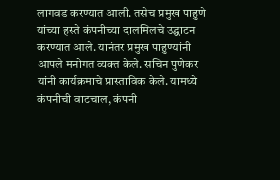लागवड करण्यात आली. तसेच प्रमुख पाहुणे यांच्या हस्ते कंपनीच्या दालमिलचे उद्घाटन करण्यात आले. यानंतर प्रमुख पाहुण्यांनी आपले मनोगत व्यक्त केले. सचिन पुणेकर यांनी कार्यक्रमाचे प्रास्ताविक केले. यामध्ये कंपनीची वाटचाल, कंपनी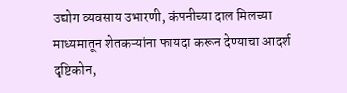उद्योग व्यवसाय उभारणी, कंपनीच्या दाल मिलच्या माध्यमातून शेतकऱ्यांना फायदा करून देण्याचा आदर्श दृष्टिकोन,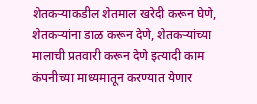शेतकऱ्याकडील शेतमाल खरेदी करून घेणे, शेतकऱ्यांना डाळ करून देणे, शेतकऱ्यांच्या मालाची प्रतवारी करून देणे इत्यादी काम कंपनीच्या माध्यमातून करण्यात येणार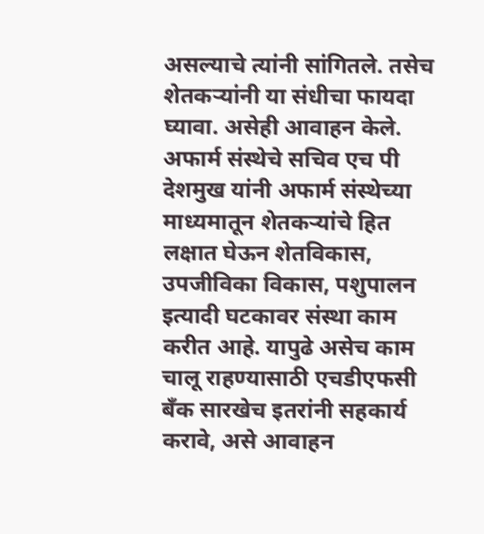असल्याचे त्यांनी सांगितले. तसेच शेतकऱ्यांनी या संधीचा फायदा घ्यावा. असेही आवाहन केले.
अफार्म संस्थेचे सचिव एच पी देशमुख यांनी अफार्म संस्थेच्या माध्यमातून शेतकऱ्यांचे हित लक्षात घेऊन शेतविकास, उपजीविका विकास, पशुपालन इत्यादी घटकावर संस्था काम करीत आहे. यापुढे असेच काम चालू राहण्यासाठी एचडीएफसी बँक सारखेच इतरांनी सहकार्य करावे, असे आवाहन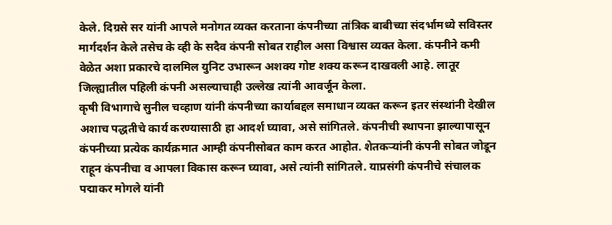केले. दिग्रसे सर यांनी आपले मनोगत व्यक्त करताना कंपनीच्या तांत्रिक बाबीच्या संदर्भामध्ये सविस्तर मार्गदर्शन केले तसेच के व्ही के सदैव कंपनी सोबत राहील असा विश्वास व्यक्त केला. कंपनीने कमी वेळेत अशा प्रकारचे दालमिल युनिट उभारून अशक्य गोष्ट शक्य करून दाखवली आहे. लातूर जिल्ह्यातील पहिली कंपनी असल्याचाही उल्लेख त्यांनी आवर्जून केला.
कृषी विभागाचे सुनील चव्हाण यांनी कंपनीच्या कार्याबद्दल समाधान व्यक्त करून इतर संस्थांनी देखील अशाच पद्धतीचे कार्य करण्यासाठी हा आदर्श घ्यावा, असे सांगितले. कंपनीची स्थापना झाल्यापासून कंपनीच्या प्रत्येक कार्यक्रमात आम्ही कंपनीसोबत काम करत आहोत. शेतकऱ्यांनी कंपनी सोबत जोडून राहून कंपनीचा व आपला विकास करून घ्यावा, असे त्यांनी सांगितले. याप्रसंगी कंपनीचे संचालक पद्माकर मोगले यांनी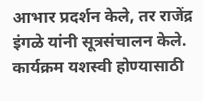आभार प्रदर्शन केले, तर राजेंद्र इंगळे यांनी सूत्रसंचालन केले. कार्यक्रम यशस्वी होण्यासाठी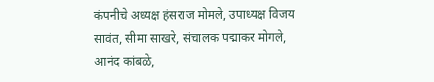कंपनीचे अध्यक्ष हंसराज मोमले, उपाध्यक्ष विजय सावंत, सीमा साखरे, संचालक पद्माकर मोगले, आनंद कांबळे,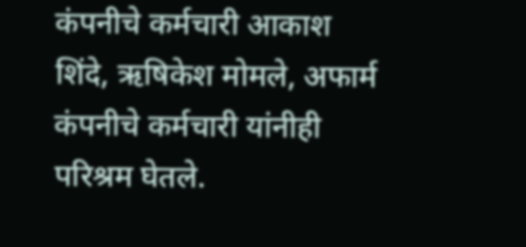कंपनीचे कर्मचारी आकाश शिंदे, ऋषिकेश मोमले, अफार्म कंपनीचे कर्मचारी यांनीही परिश्रम घेतले.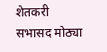शेतकरी सभासद मोठ्या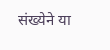संख्येने या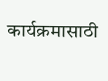कार्यक्रमासाठी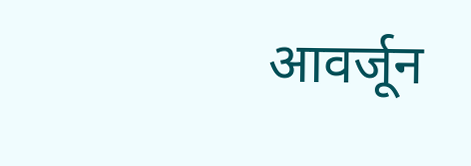आवर्जून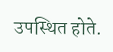उपस्थित होते.